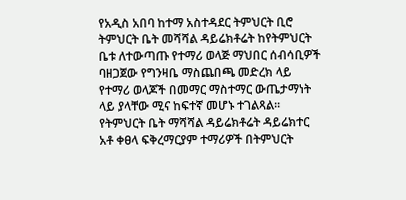የአዲስ አበባ ከተማ አስተዳደር ትምህርት ቢሮ ትምህርት ቤት መሻሻል ዳይሬክቶሬት ከየትምህርት ቤቱ ለተውጣጡ የተማሪ ወላጅ ማህበር ሰብሳቢዎች ባዘጋጀው የግንዛቤ ማስጨበጫ መድረክ ላይ የተማሪ ወላጆች በመማር ማስተማር ውጤታማነት ላይ ያላቸው ሚና ከፍተኛ መሆኑ ተገልጻል፡፡የትምህርት ቤት ማሻሻል ዳይሬክቶሬት ዳይሬክተር አቶ ቀፀላ ፍቅረማርያም ተማሪዎች በትምህርት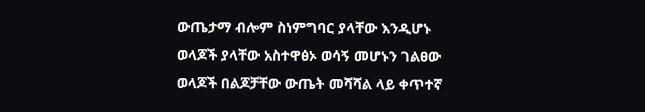ውጤታማ ብሎም ስነምግባር ያላቸው እንዲሆኑ ወላጆች ያላቸው አስተዋፅኦ ወሳኝ መሆኑን ገልፀው ወላጆች በልጆቻቸው ውጤት መሻሻል ላይ ቀጥተኛ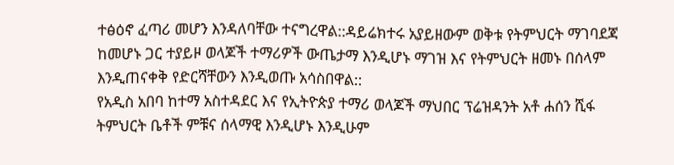ተፅዕኖ ፈጣሪ መሆን እንዳለባቸው ተናግረዋል::ዳይሬክተሩ አያይዘውም ወቅቱ የትምህርት ማገባደጃ ከመሆኑ ጋር ተያይዞ ወላጆች ተማሪዎች ውጤታማ እንዲሆኑ ማገዝ እና የትምህርት ዘመኑ በሰላም እንዲጠናቀቅ የድርሻቸውን እንዲወጡ አሳስበዋል::
የአዲስ አበባ ከተማ አስተዳደር እና የኢትዮጵያ ተማሪ ወላጆች ማህበር ፕሬዝዳንት አቶ ሐሰን ሺፋ
ትምህርት ቤቶች ምቹና ሰላማዊ እንዲሆኑ እንዲሁም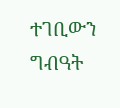ተገቢውን ግብዓት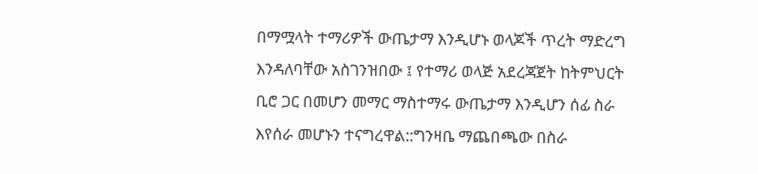በማሟላት ተማሪዎች ውጤታማ እንዲሆኑ ወላጆች ጥረት ማድረግ እንዳለባቸው አስገንዝበው ፤ የተማሪ ወላጅ አደረጃጀት ከትምህርት ቢሮ ጋር በመሆን መማር ማስተማሩ ውጤታማ እንዲሆን ሰፊ ስራ እየሰራ መሆኑን ተናግረዋል::ግንዛቤ ማጨበጫው በስራ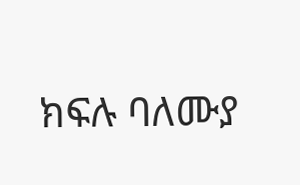ክፍሉ ባለሙያ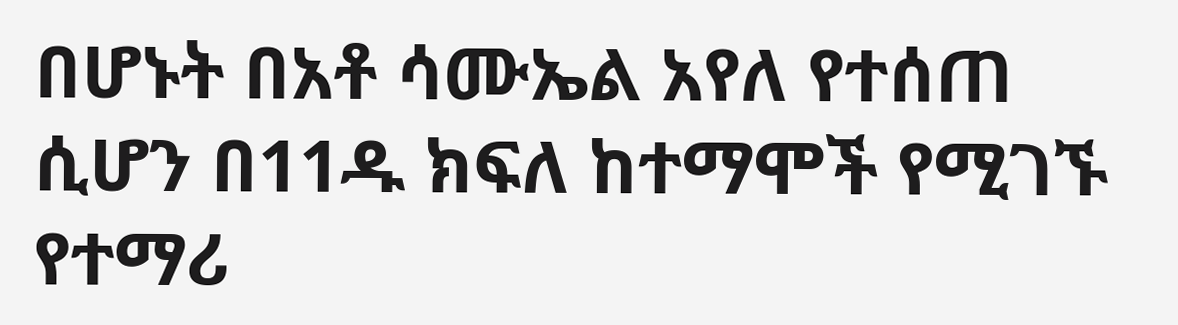በሆኑት በአቶ ሳሙኤል አየለ የተሰጠ ሲሆን በ11ዱ ክፍለ ከተማሞች የሚገኙ የተማሪ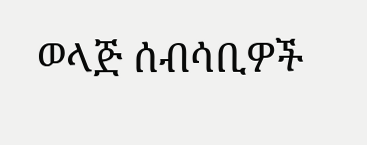ወላጅ ሰብሳቢዎች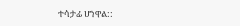ተሳታፊ ሆነዋል::